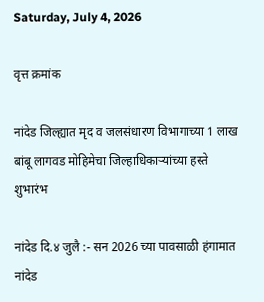Saturday, July 4, 2026

वृत्त क्रमांक

नांदेड जिल्ह्यात मृद व जलसंधारण विभागाच्या 1 लाख बांबू लागवड मोहिमेचा जिल्हाधिकाऱ्यांच्या हस्ते शुभारंभ

नांदेड दि.४ जुलै :- सन 2026 च्या पावसाळी हंगामात नांदेड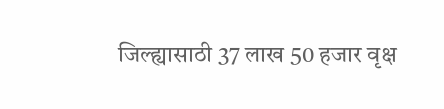जिल्ह्यासाठी 37 लाख 50 हजार वृक्ष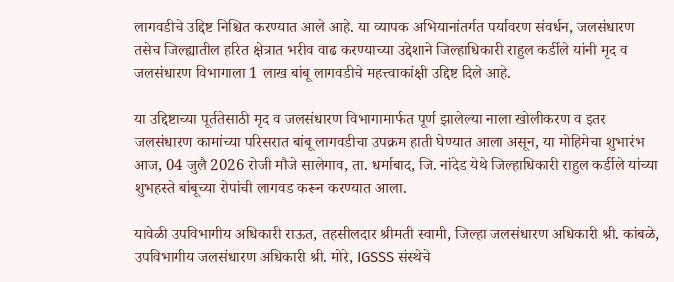लागवडीचे उद्दिष्ट निश्चित करण्यात आले आहे. या व्यापक अभियानांतर्गत पर्यावरण संवर्धन, जलसंधारण तसेच जिल्ह्यातील हरित क्षेत्रात भरीव वाढ करण्याच्या उद्देशाने जिल्हाधिकारी राहुल कर्डीले यांनी मृद व जलसंधारण विभागाला 1 लाख बांबू लागवडीचे महत्त्वाकांक्षी उद्दिष्ट दिले आहे.

या उद्दिष्टाच्या पूर्ततेसाठी मृद व जलसंधारण विभागामार्फत पूर्ण झालेल्या नाला खोलीकरण व इतर जलसंधारण कामांच्या परिसरात बांबू लागवडीचा उपक्रम हाती घेण्यात आला असून, या मोहिमेचा शुभारंभ आज, 04 जुलै 2026 रोजी मौजे सालेगाव, ता. धर्माबाद, जि. नांदेड येथे जिल्हाधिकारी राहुल कर्डीले यांच्या शुभहस्ते बांबूच्या रोपांची लागवड करून करण्यात आला.

यावेळी उपविभागीय अधिकारी राऊत, तहसीलदार श्रीमती स्वामी, जिल्हा जलसंधारण अधिकारी श्री. कांबळे, उपविभागीय जलसंधारण अधिकारी श्री. मोरे, IGSSS संस्थेचे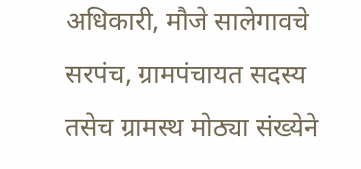अधिकारी, मौजे सालेगावचे सरपंच, ग्रामपंचायत सदस्य तसेच ग्रामस्थ मोठ्या संख्येने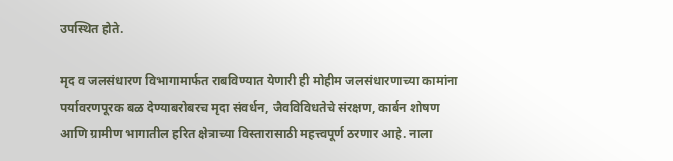उपस्थित होते.

मृद व जलसंधारण विभागामार्फत राबविण्यात येणारी ही मोहीम जलसंधारणाच्या कामांना पर्यावरणपूरक बळ देण्याबरोबरच मृदा संवर्धन, जैवविविधतेचे संरक्षण, कार्बन शोषण आणि ग्रामीण भागातील हरित क्षेत्राच्या विस्तारासाठी महत्त्वपूर्ण ठरणार आहे. नाला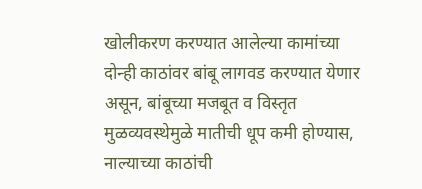खोलीकरण करण्यात आलेल्या कामांच्या दोन्ही काठांवर बांबू लागवड करण्यात येणार असून, बांबूच्या मजबूत व विस्तृत मुळव्यवस्थेमुळे मातीची धूप कमी होण्यास, नाल्याच्या काठांची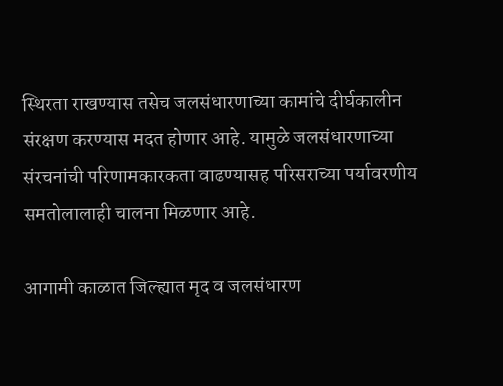स्थिरता राखण्यास तसेच जलसंधारणाच्या कामांचे दीर्घकालीन संरक्षण करण्यास मदत होणार आहे. यामुळे जलसंधारणाच्या संरचनांची परिणामकारकता वाढण्यासह परिसराच्या पर्यावरणीय समतोलालाही चालना मिळणार आहे.

आगामी काळात जिल्ह्यात मृद व जलसंधारण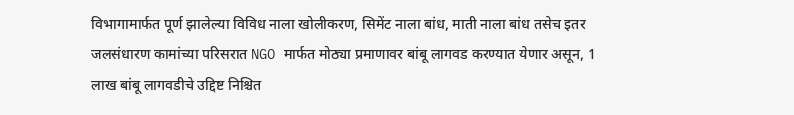विभागामार्फत पूर्ण झालेल्या विविध नाला खोलीकरण, सिमेंट नाला बांध, माती नाला बांध तसेच इतर जलसंधारण कामांच्या परिसरात NGO मार्फत मोठ्या प्रमाणावर बांबू लागवड करण्यात येणार असून, 1 लाख बांबू लागवडीचे उद्दिष्ट निश्चित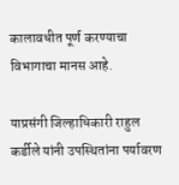कालावधीत पूर्ण करण्याचा विभागाचा मानस आहे.

याप्रसंगी जिल्हाधिकारी राहुल कर्डीले यांनी उपस्थितांना पर्यावरण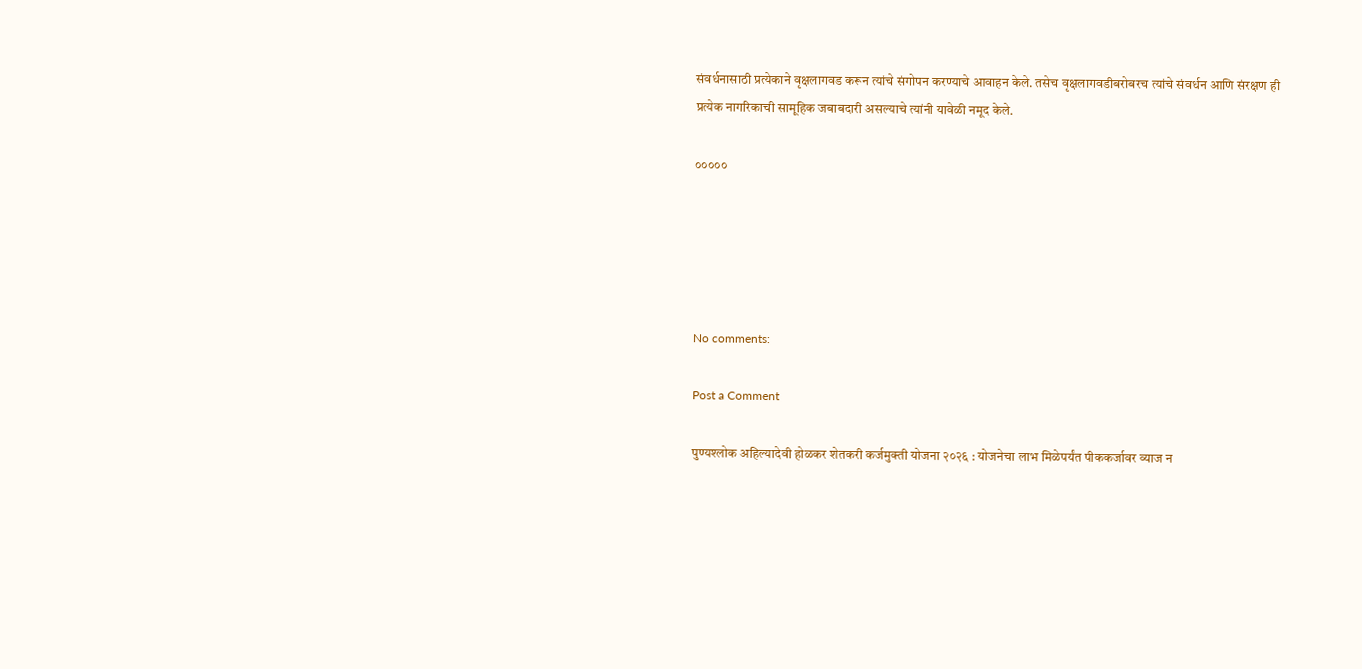संवर्धनासाठी प्रत्येकाने वृक्षलागवड करून त्यांचे संगोपन करण्याचे आवाहन केले. तसेच वृक्षलागवडीबरोबरच त्यांचे संवर्धन आणि संरक्षण ही प्रत्येक नागरिकाची सामूहिक जबाबदारी असल्याचे त्यांनी यावेळी नमूद केले.

०००००





No comments:

Post a Comment

पुण्यश्लोक अहिल्यादेवी होळकर शेतकरी कर्जमुक्ती योजना २०२६ : योजनेचा लाभ मिळेपर्यंत पीककर्जावर व्याज न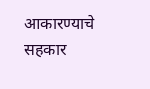आकारण्याचे सहकार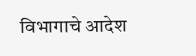विभागाचे आदेश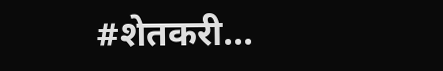#शेतकरी...